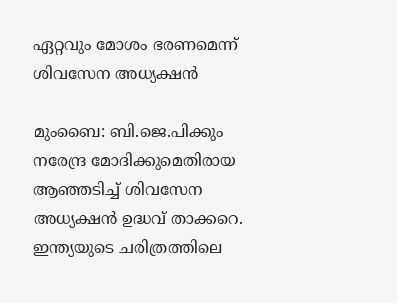ഏറ്റവും മോശം ഭരണമെന്ന് ശിവസേന അധ്യക്ഷന്‍

മുംബൈ: ബി.ജെ.പിക്കും നരേന്ദ്ര മോദിക്കുമെതിരായ ആഞ്ഞടിച്ച് ശിവസേന അധ്യക്ഷന്‍ ഉദ്ധവ് താക്കറെ. ഇന്ത്യയുടെ ചരിത്രത്തിലെ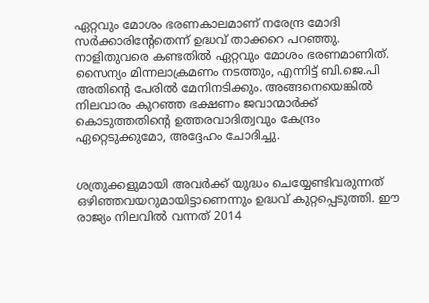ഏറ്റവും മോശം ഭരണകാലമാണ് നരേന്ദ്ര മോദി സര്‍ക്കാരിന്റേതെന്ന് ഉദ്ധവ് താക്കറെ പറഞ്ഞു.
നാളിതുവരെ കണ്ടതില്‍ ഏറ്റവും മോശം ഭരണമാണിത്. സൈന്യം മിന്നലാക്രമണം നടത്തും, എന്നിട്ട് ബി.ജെ.പി അതിന്റെ പേരില്‍ മേനിനടിക്കും. അങ്ങനെയെങ്കില്‍ നിലവാരം കുറഞ്ഞ ഭക്ഷണം ജവാന്മാര്‍ക്ക് കൊടുത്തതിന്റെ ഉത്തരവാദിത്വവും കേന്ദ്രം ഏറ്റെടുക്കുമോ, അദ്ദേഹം ചോദിച്ചു.


ശത്രുക്കളുമായി അവര്‍ക്ക് യുദ്ധം ചെയ്യേണ്ടിവരുന്നത് ഒഴിഞ്ഞവയറുമായിട്ടാണെന്നും ഉദ്ധവ് കുറ്റപ്പെടുത്തി. ഈ രാജ്യം നിലവില്‍ വന്നത് 2014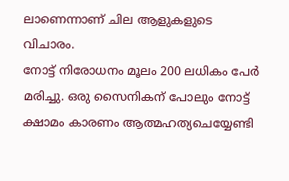ലാണെന്നാണ് ചില ആളുകളുടെ വിചാരം.
നോട്ട് നിരോധനം മൂലം 200 ലധികം പേര്‍ മരിച്ചു. ഒരു സൈനികന് പോലും നോട്ട് ക്ഷാമം കാരണം ആത്മഹത്യചെയ്യേണ്ടി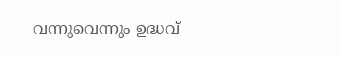വന്നുവെന്നും ഉദ്ധവ്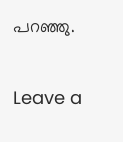പറഞ്ഞു.

Leave a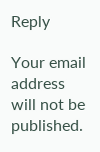Reply

Your email address will not be published.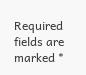Required fields are marked *